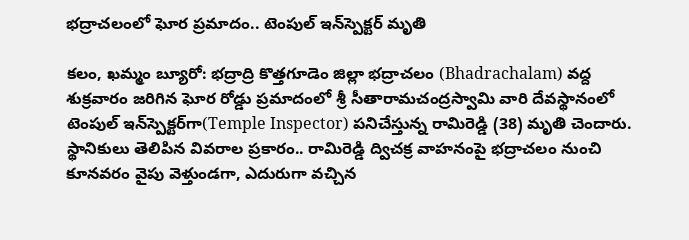భద్రాచలంలో ఘోర ప్రమాదం.. టెంపుల్ ఇన్‌స్పెక్టర్ మృతి

కలం, ఖమ్మం బ్యూరో: భద్రాద్రి కొత్తగూడెం జిల్లా భద్రాచలం (Bhadrachalam) వద్ద శుక్రవారం జరిగిన ఘోర రోడ్డు ప్రమాదంలో శ్రీ సీతారామచంద్రస్వామి వారి దేవస్థానంలో టెంపుల్ ఇన్‌స్పెక్టర్‌గా(Temple Inspector) పనిచేస్తున్న రామిరెడ్డి (38) మృతి చెందారు. స్థానికులు తెలిపిన వివరాల ప్రకారం.. రామిరెడ్డి ద్విచక్ర వాహనంపై భద్రాచలం నుంచి కూనవరం వైపు వెళ్తుండగా, ఎదురుగా వచ్చిన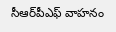సీఆర్‌పీఎఫ్ వాహనం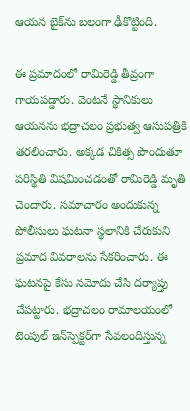ఆయన బైక్‌ను బలంగా ఢీకొట్టింది.

ఈ ప్రమాదంలో రామిరెడ్డి తీవ్రంగా గాయపడ్డారు. వెంటనే స్థానికులు ఆయనను భద్రాచలం ప్రభుత్వ ఆసుపత్రికి తరలించారు. అక్కడ చికిత్స పొందుతూ పరిస్థితి విషమించడంతో రామిరెడ్డి మృతి చెందారు. సమాచారం అందుకున్న పోలీసులు ఘటనా స్థలానికి చేరుకుని ప్రమాద వివరాలను సేకరించారు. ఈ ఘటనపై కేసు నమోదు చేసి దర్యాప్తు చేపట్టారు. భద్రాచలం రామాలయంలో టెంపుల్ ఇన్‌స్పెక్టర్‌గా సేవలందిస్తున్న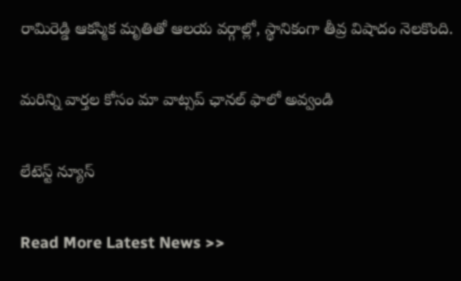రామిరెడ్డి ఆకస్మిక మృతితో ఆలయ వర్గాల్లో, స్థానికంగా తీవ్ర విషాదం నెలకొంది.

మ‌రిన్ని వార్త‌ల కోసం మా వాట్స‌ప్ ఛాన‌ల్ ఫాలో అవ్వండి

లేటెస్ట్ న్యూస్‌

Read More Latest News >>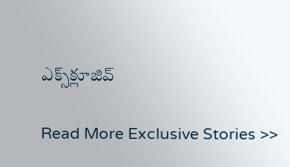ఎక్స్‌క్లూజివ్‌

Read More Exclusive Stories >>